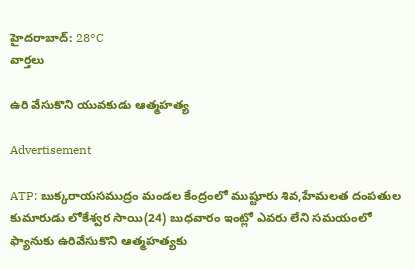హైదరాబాద్: 28°C
వార్తలు

ఉరి వేసుకొని యువకుడు ఆత్మహత్య

Advertisement

ATP: బుక్కరాయసముద్రం మండల కేంద్రంలో ముష్టూరు శివ,హేమలత దంపతుల కుమారుడు లోకేశ్వర సాయి(24) బుధవారం ఇంట్లో ఎవరు లేని సమయంలో ఫ్యానుకు ఉరివేసుకొని ఆత్మహత్యకు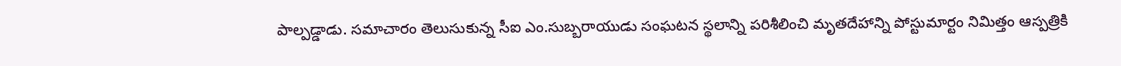పాల్పడ్డాడు. సమాచారం తెలుసుకున్న సీఐ ఎం.సుబ్బరాయుడు సంఘటన స్థలాన్ని పరిశీలించి మృతదేహాన్ని పోస్టుమార్టం నిమిత్తం ఆస్పత్రికి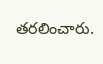తరలించారు.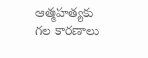ఆత్మహత్యకు గల కారణాలు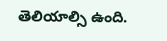తెలియాల్సి ఉంది.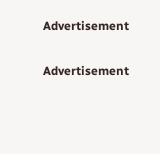Advertisement

Advertisement